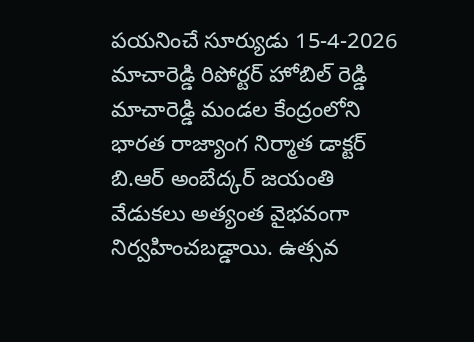పయనించే సూర్యుడు 15-4-2026 మాచారెడ్డి రిపోర్టర్ హోబిల్ రెడ్డి మాచారెడ్డి మండల కేంద్రంలోని భారత రాజ్యాంగ నిర్మాత డాక్టర్ బి.ఆర్ అంబేద్కర్ జయంతి వేడుకలు అత్యంత వైభవంగా నిర్వహించబడ్డాయి. ఉత్సవ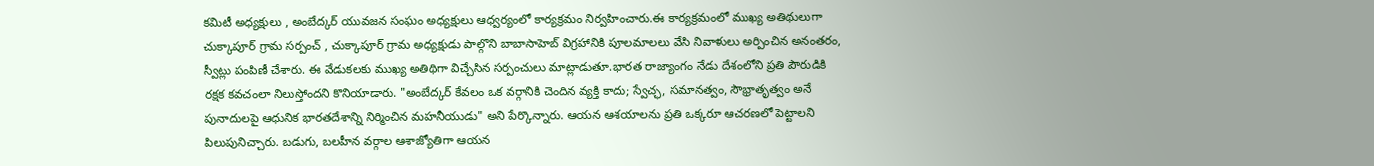కమిటీ అధ్యక్షులు , అంబేద్కర్ యువజన సంఘం అధ్యక్షులు ఆధ్వర్యంలో కార్యక్రమం నిర్వహించారు.ఈ కార్యక్రమంలో ముఖ్య అతిథులుగా చుక్కాపూర్ గ్రామ సర్పంచ్ , చుక్కాపూర్ గ్రామ అధ్యక్షుడు పాల్గొని బాబాసాహెబ్ విగ్రహానికి పూలమాలలు వేసి నివాళులు అర్పించిన అనంతరం, స్వీట్లు పంపిణీ చేశారు. ఈ వేడుకలకు ముఖ్య అతిథిగా విచ్చేసిన సర్పంచులు మాట్లాడుతూ.భారత రాజ్యాంగం నేడు దేశంలోని ప్రతి పౌరుడికి రక్షక కవచంలా నిలుస్తోందని కొనియాడారు. "అంబేద్కర్ కేవలం ఒక వర్గానికి చెందిన వ్యక్తి కాదు; స్వేచ్ఛ, సమానత్వం, సౌభ్రాతృత్వం అనే పునాదులపై ఆధునిక భారతదేశాన్ని నిర్మించిన మహనీయుడు" అని పేర్కొన్నారు. ఆయన ఆశయాలను ప్రతి ఒక్కరూ ఆచరణలో పెట్టాలని పిలుపునిచ్చారు. బడుగు, బలహీన వర్గాల ఆశాజ్యోతిగా ఆయన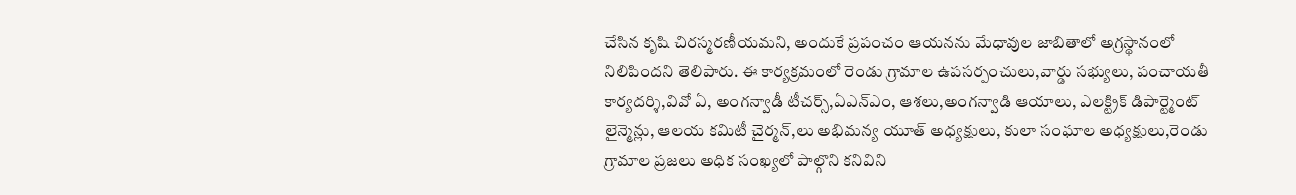చేసిన కృషి చిరస్మరణీయమని, అందుకే ప్రపంచం ఆయనను మేధావుల జాబితాలో అగ్రస్థానంలో నిలిపిందని తెలిపారు. ఈ కార్యక్రమంలో రెండు గ్రామాల ఉపసర్పంచులు,వార్డు సభ్యులు, పంచాయతీ కార్యదర్శి,వివో ఏ, అంగన్వాడీ టీచర్స్,ఏఎన్ఎం, ఆశలు,అంగన్వాడి ఆయాలు, ఎలక్ట్రిక్ డిపార్ట్మెంట్ లైన్మెన్లు, ఆలయ కమిటీ చైర్మన్,లు అభిమన్య యూత్ అధ్యక్షులు, కులా సంఘాల అధ్యక్షులు,రెండు గ్రామాల ప్రజలు అధిక సంఖ్యలో పాల్గొని కనివిని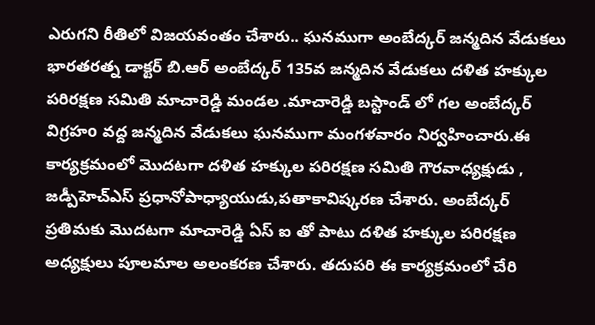ఎరుగని రీతిలో విజయవంతం చేశారు.. ఘనముగా అంబేద్కర్ జన్మదిన వేడుకలు భారతరత్న డాక్టర్ బి.ఆర్ అంబేద్కర్ 135వ జన్మదిన వేడుకలు దళిత హక్కుల పరిరక్షణ సమితి మాచారెడ్డి మండల .మాచారెడ్డి బస్టాండ్ లో గల అంబేద్కర్ విగ్రహo వద్ద జన్మదిన వేడుకలు ఘనముగా మంగళవారం నిర్వహించారు.ఈ కార్యక్రమంలో మొదటగా దళిత హక్కుల పరిరక్షణ సమితి గౌరవాధ్యక్షుడు , జడ్పీహెచ్ఎస్ ప్రధానోపాధ్యాయుడు,పతాకావిష్కరణ చేశారు. అంబేద్కర్ ప్రతిమకు మొదటగా మాచారెడ్డి ఏస్ ఐ తో పాటు దళిత హక్కుల పరిరక్షణ అధ్యక్షులు పూలమాల అలంకరణ చేశారు. తదుపరి ఈ కార్యక్రమంలో చేరి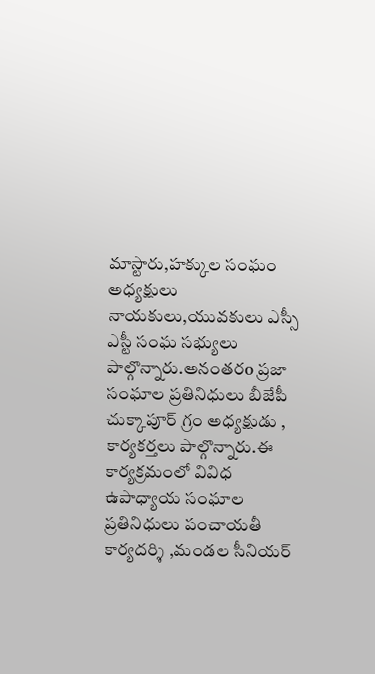మాస్టారు,హక్కుల సంఘం అధ్యక్షులు నాయకులు,యువకులు ఎస్సీ ఎస్టీ సంఘ సభ్యులు పాల్గొన్నారు.అనంతరo ప్రజా సంఘాల ప్రతినిధులు బీజేపీ చుక్కాపూర్ గ్రం అధ్యక్షుడు , కార్యకర్తలు పాల్గొన్నారు.ఈ కార్యక్రమంలో వివిధ ఉపాధ్యాయ సంఘాల ప్రతినిధులు పంచాయతీ కార్యదర్శి ,మండల సీనియర్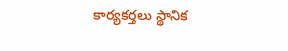కార్యకర్తలు స్థానిక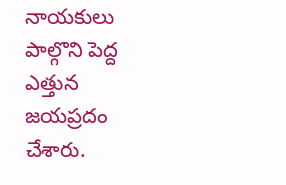నాయకులు పాల్గొని పెద్ద ఎత్తున జయప్రదం చేశారు.